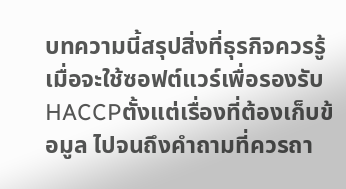บทความนี้สรุปสิ่งที่ธุรกิจควรรู้เมื่อจะใช้ซอฟต์แวร์เพื่อรองรับ HACCPตั้งแต่เรื่องที่ต้องเก็บข้อมูล ไปจนถึงคำถามที่ควรถา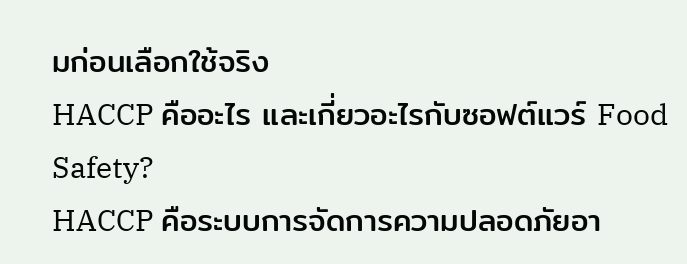มก่อนเลือกใช้จริง
HACCP คืออะไร และเกี่ยวอะไรกับซอฟต์แวร์ Food Safety?
HACCP คือระบบการจัดการความปลอดภัยอา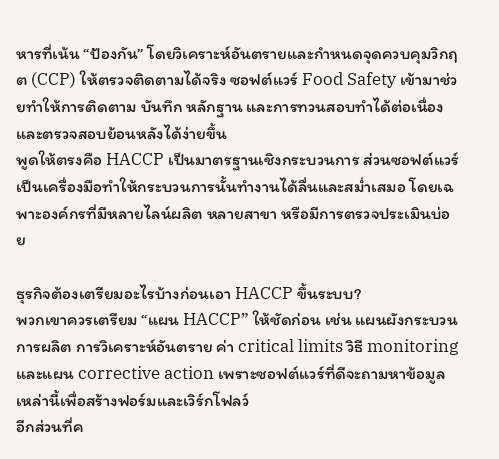หารที่เน้น “ป้องกัน” โดยวิเคราะห์อันตรายและกำหนดจุดควบคุมวิกฤต (CCP) ให้ตรวจติดตามได้จริง ซอฟต์แวร์ Food Safety เข้ามาช่วยทำให้การติดตาม บันทึก หลักฐาน และการทวนสอบทำได้ต่อเนื่องและตรวจสอบย้อนหลังได้ง่ายขึ้น
พูดให้ตรงคือ HACCP เป็นมาตรฐานเชิงกระบวนการ ส่วนซอฟต์แวร์เป็นเครื่องมือทำให้กระบวนการนั้นทำงานได้ลื่นและสม่ำเสมอ โดยเฉพาะองค์กรที่มีหลายไลน์ผลิต หลายสาขา หรือมีการตรวจประเมินบ่อย

ธุรกิจต้องเตรียมอะไรบ้างก่อนเอา HACCP ขึ้นระบบ?
พวกเขาควรเตรียม “แผน HACCP” ให้ชัดก่อน เช่น แผนผังกระบวนการผลิต การวิเคราะห์อันตราย ค่า critical limits วิธี monitoring และแผน corrective action เพราะซอฟต์แวร์ที่ดีจะถามหาข้อมูลเหล่านี้เพื่อสร้างฟอร์มและเวิร์กโฟลว์
อีกส่วนที่ค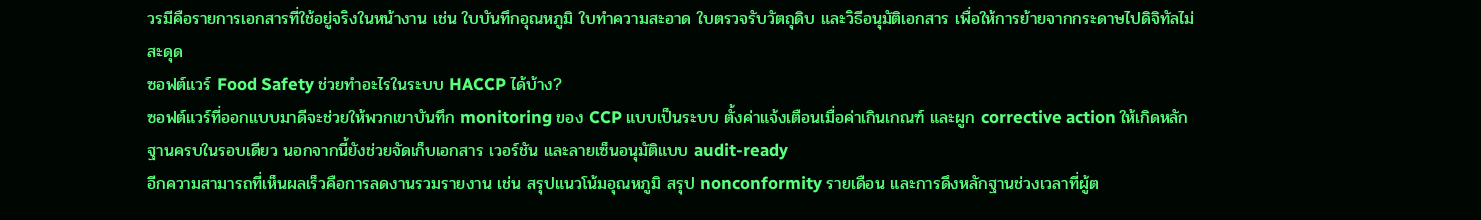วรมีคือรายการเอกสารที่ใช้อยู่จริงในหน้างาน เช่น ใบบันทึกอุณหภูมิ ใบทำความสะอาด ใบตรวจรับวัตถุดิบ และวิธีอนุมัติเอกสาร เพื่อให้การย้ายจากกระดาษไปดิจิทัลไม่สะดุด
ซอฟต์แวร์ Food Safety ช่วยทำอะไรในระบบ HACCP ได้บ้าง?
ซอฟต์แวร์ที่ออกแบบมาดีจะช่วยให้พวกเขาบันทึก monitoring ของ CCP แบบเป็นระบบ ตั้งค่าแจ้งเตือนเมื่อค่าเกินเกณฑ์ และผูก corrective action ให้เกิดหลักฐานครบในรอบเดียว นอกจากนี้ยังช่วยจัดเก็บเอกสาร เวอร์ชัน และลายเซ็นอนุมัติแบบ audit-ready
อีกความสามารถที่เห็นผลเร็วคือการลดงานรวมรายงาน เช่น สรุปแนวโน้มอุณหภูมิ สรุป nonconformity รายเดือน และการดึงหลักฐานช่วงเวลาที่ผู้ต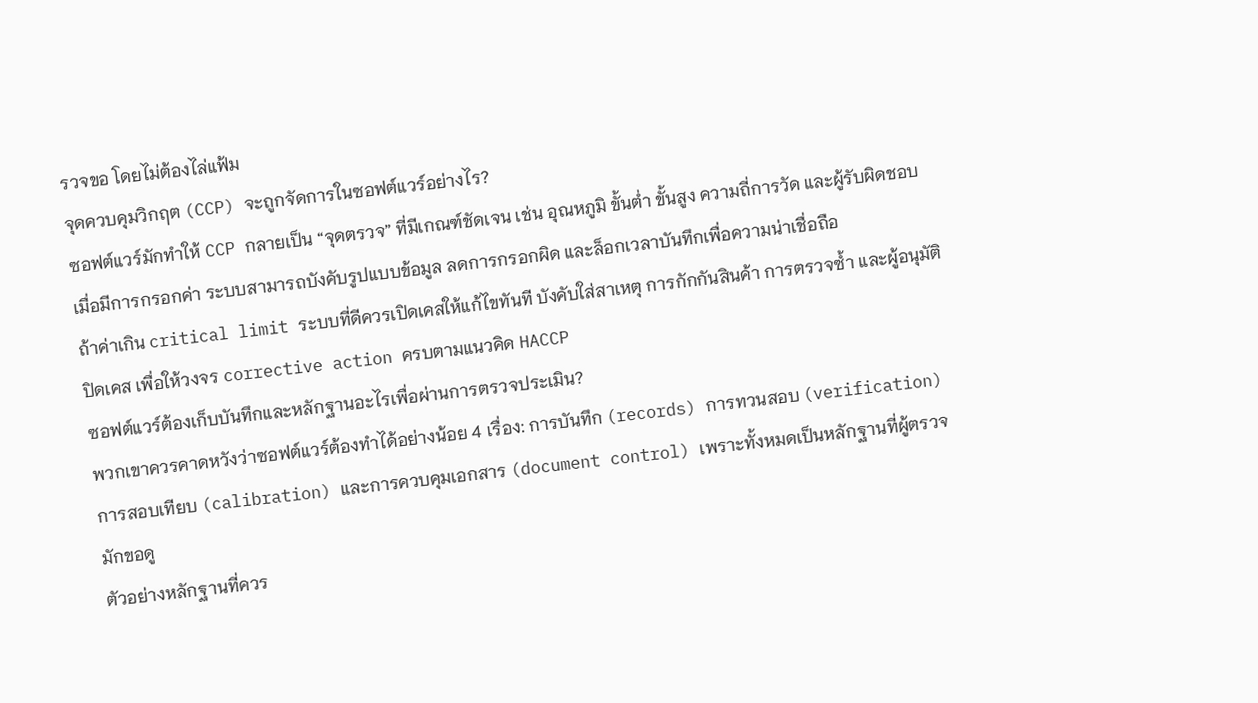รวจขอ โดยไม่ต้องไล่แฟ้ม
จุดควบคุมวิกฤต (CCP) จะถูกจัดการในซอฟต์แวร์อย่างไร?
ซอฟต์แวร์มักทำให้ CCP กลายเป็น “จุดตรวจ” ที่มีเกณฑ์ชัดเจน เช่น อุณหภูมิ ขั้นต่ำ ขั้นสูง ความถี่การวัด และผู้รับผิดชอบ เมื่อมีการกรอกค่า ระบบสามารถบังคับรูปแบบข้อมูล ลดการกรอกผิด และล็อกเวลาบันทึกเพื่อความน่าเชื่อถือ
ถ้าค่าเกิน critical limit ระบบที่ดีควรเปิดเคสให้แก้ไขทันที บังคับใส่สาเหตุ การกักกันสินค้า การตรวจซ้ำ และผู้อนุมัติปิดเคส เพื่อให้วงจร corrective action ครบตามแนวคิด HACCP
ซอฟต์แวร์ต้องเก็บบันทึกและหลักฐานอะไรเพื่อผ่านการตรวจประเมิน?
พวกเขาควรคาดหวังว่าซอฟต์แวร์ต้องทำได้อย่างน้อย 4 เรื่อง: การบันทึก (records) การทวนสอบ (verification) การสอบเทียบ (calibration) และการควบคุมเอกสาร (document control) เพราะทั้งหมดเป็นหลักฐานที่ผู้ตรวจมักขอดู
ตัวอย่างหลักฐานที่ควร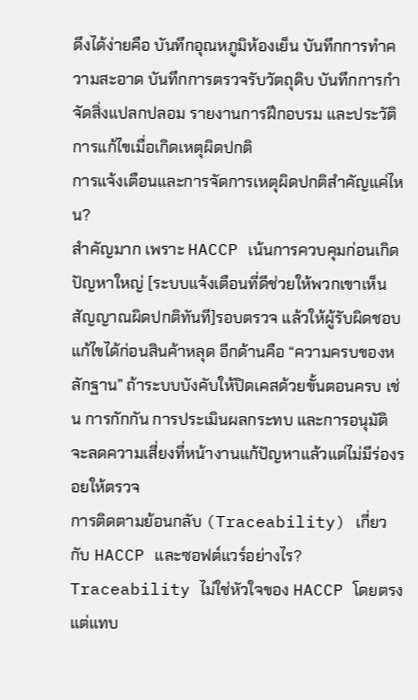ดึงได้ง่ายคือ บันทึกอุณหภูมิห้องเย็น บันทึกการทำความสะอาด บันทึกการตรวจรับวัตถุดิบ บันทึกการกำจัดสิ่งแปลกปลอม รายงานการฝึกอบรม และประวัติการแก้ไขเมื่อเกิดเหตุผิดปกติ
การแจ้งเตือนและการจัดการเหตุผิดปกติสำคัญแค่ไหน?
สำคัญมาก เพราะ HACCP เน้นการควบคุมก่อนเกิดปัญหาใหญ่ [ระบบแจ้งเตือนที่ดีช่วยให้พวกเขาเห็นสัญญาณผิดปกติทันที]รอบตรวจ แล้วให้ผู้รับผิดชอบแก้ไขได้ก่อนสินค้าหลุด อีกด้านคือ “ความครบของหลักฐาน” ถ้าระบบบังคับให้ปิดเคสด้วยขั้นตอนครบ เช่น การกักกัน การประเมินผลกระทบ และการอนุมัติ จะลดความเสี่ยงที่หน้างานแก้ปัญหาแล้วแต่ไม่มีร่องรอยให้ตรวจ
การติดตามย้อนกลับ (Traceability) เกี่ยวกับ HACCP และซอฟต์แวร์อย่างไร?
Traceability ไม่ใช่หัวใจของ HACCP โดยตรง แต่แทบ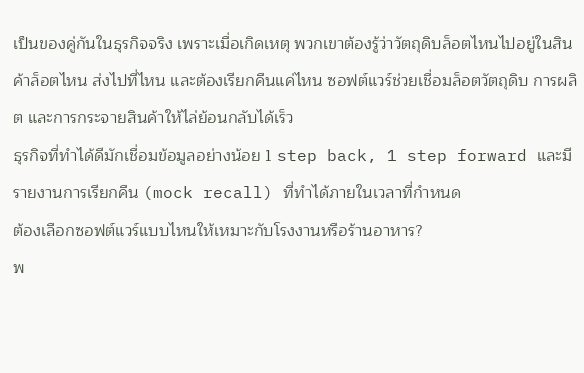เป็นของคู่กันในธุรกิจจริง เพราะเมื่อเกิดเหตุ พวกเขาต้องรู้ว่าวัตถุดิบล็อตไหนไปอยู่ในสินค้าล็อตไหน ส่งไปที่ไหน และต้องเรียกคืนแค่ไหน ซอฟต์แวร์ช่วยเชื่อมล็อตวัตถุดิบ การผลิต และการกระจายสินค้าให้ไล่ย้อนกลับได้เร็ว
ธุรกิจที่ทำได้ดีมักเชื่อมข้อมูลอย่างน้อย 1 step back, 1 step forward และมีรายงานการเรียกคืน (mock recall) ที่ทำได้ภายในเวลาที่กำหนด
ต้องเลือกซอฟต์แวร์แบบไหนให้เหมาะกับโรงงานหรือร้านอาหาร?
พ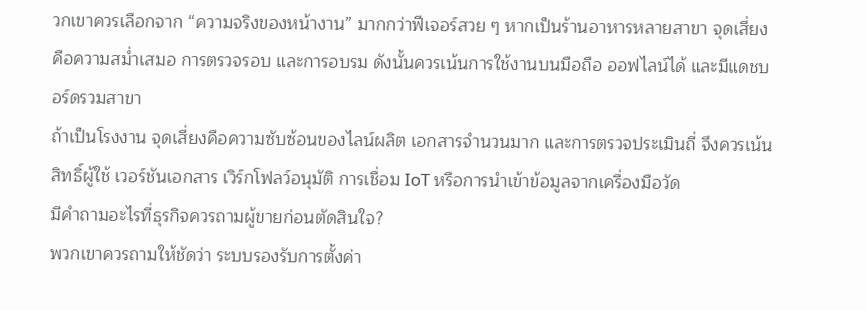วกเขาควรเลือกจาก “ความจริงของหน้างาน” มากกว่าฟีเจอร์สวย ๆ หากเป็นร้านอาหารหลายสาขา จุดเสี่ยงคือความสม่ำเสมอ การตรวจรอบ และการอบรม ดังนั้นควรเน้นการใช้งานบนมือถือ ออฟไลน์ได้ และมีแดชบอร์ดรวมสาขา
ถ้าเป็นโรงงาน จุดเสี่ยงคือความซับซ้อนของไลน์ผลิต เอกสารจำนวนมาก และการตรวจประเมินถี่ จึงควรเน้นสิทธิ์ผู้ใช้ เวอร์ชันเอกสาร เวิร์กโฟลว์อนุมัติ การเชื่อม IoT หรือการนำเข้าข้อมูลจากเครื่องมือวัด
มีคำถามอะไรที่ธุรกิจควรถามผู้ขายก่อนตัดสินใจ?
พวกเขาควรถามให้ชัดว่า ระบบรองรับการตั้งค่า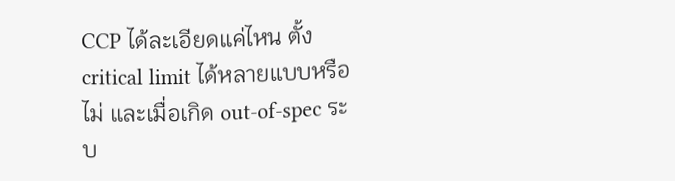CCP ได้ละเอียดแค่ไหน ตั้ง critical limit ได้หลายแบบหรือไม่ และเมื่อเกิด out-of-spec ระบ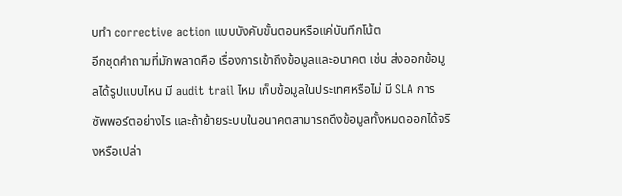บทำ corrective action แบบบังคับขั้นตอนหรือแค่บันทึกโน้ต
อีกชุดคำถามที่มักพลาดคือ เรื่องการเข้าถึงข้อมูลและอนาคต เช่น ส่งออกข้อมูลได้รูปแบบไหน มี audit trail ไหม เก็บข้อมูลในประเทศหรือไม่ มี SLA การซัพพอร์ตอย่างไร และถ้าย้ายระบบในอนาคตสามารถดึงข้อมูลทั้งหมดออกได้จริงหรือเปล่า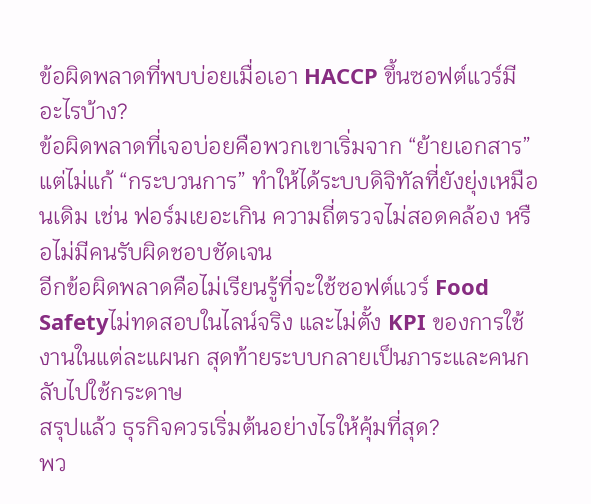ข้อผิดพลาดที่พบบ่อยเมื่อเอา HACCP ขึ้นซอฟต์แวร์มีอะไรบ้าง?
ข้อผิดพลาดที่เจอบ่อยคือพวกเขาเริ่มจาก “ย้ายเอกสาร” แต่ไม่แก้ “กระบวนการ” ทำให้ได้ระบบดิจิทัลที่ยังยุ่งเหมือนเดิม เช่น ฟอร์มเยอะเกิน ความถี่ตรวจไม่สอดคล้อง หรือไม่มีคนรับผิดชอบชัดเจน
อีกข้อผิดพลาดคือไม่เรียนรู้ที่จะใช้ซอฟต์แวร์ Food Safetyไม่ทดสอบในไลน์จริง และไม่ตั้ง KPI ของการใช้งานในแต่ละแผนก สุดท้ายระบบกลายเป็นภาระและคนกลับไปใช้กระดาษ
สรุปแล้ว ธุรกิจควรเริ่มต้นอย่างไรให้คุ้มที่สุด?
พว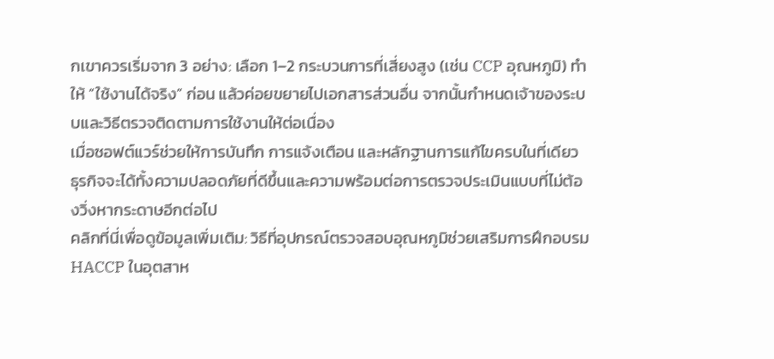กเขาควรเริ่มจาก 3 อย่าง: เลือก 1–2 กระบวนการที่เสี่ยงสูง (เช่น CCP อุณหภูมิ) ทำให้ “ใช้งานได้จริง” ก่อน แล้วค่อยขยายไปเอกสารส่วนอื่น จากนั้นกำหนดเจ้าของระบบและวิธีตรวจติดตามการใช้งานให้ต่อเนื่อง
เมื่อซอฟต์แวร์ช่วยให้การบันทึก การแจ้งเตือน และหลักฐานการแก้ไขครบในที่เดียว ธุรกิจจะได้ทั้งความปลอดภัยที่ดีขึ้นและความพร้อมต่อการตรวจประเมินแบบที่ไม่ต้องวิ่งหากระดาษอีกต่อไป
คลิกที่นี่เพื่อดูข้อมูลเพิ่มเติม: วิธีที่อุปกรณ์ตรวจสอบอุณหภูมิช่วยเสริมการฝึกอบรม HACCP ในอุตสาห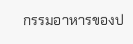กรรมอาหารของป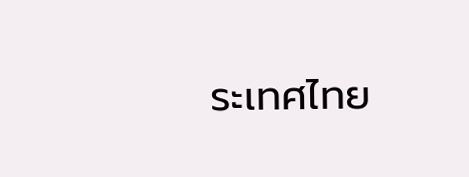ระเทศไทย